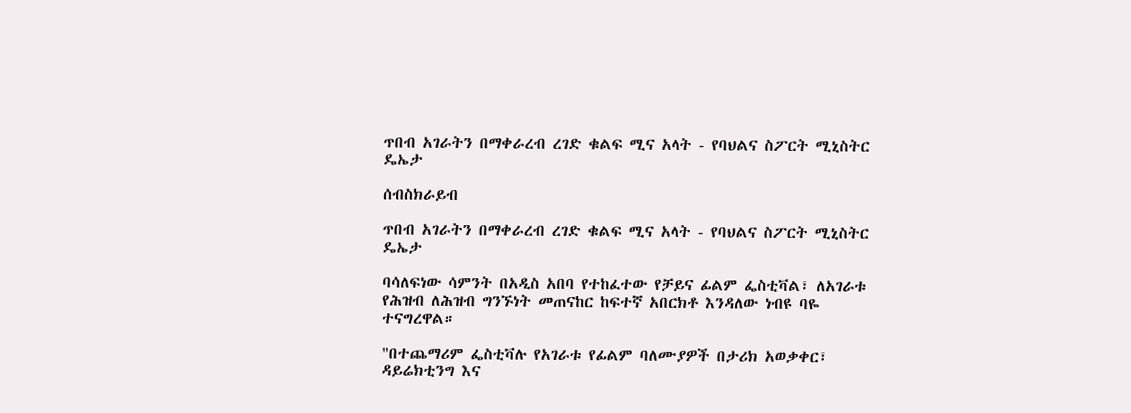ጥበብ አገራትን በማቀራረብ ረገድ ቁልፍ ሚና አላት - የባህልና ስፖርት ሚኒስትር ዴኤታ

ሰብስክራይብ

ጥበብ አገራትን በማቀራረብ ረገድ ቁልፍ ሚና አላት - የባህልና ስፖርት ሚኒስትር ዴኤታ

ባሳለፍነው ሳምንት በአዲስ አበባ የተከፈተው የቻይና ፊልም ፌስቲቫል፣ ለአገራቱ የሕዝብ ለሕዝብ ግንኙነት መጠናከር ከፍተኛ አበርክቶ እንዳለው ነብዩ ባዬ ተናግረዋል።

"በተጨማሪም ፌስቲቫሉ የአገራቱ የፊልም ባለሙያዎች በታሪክ አወቃቀር፣ ዳይሬክቲንግ እና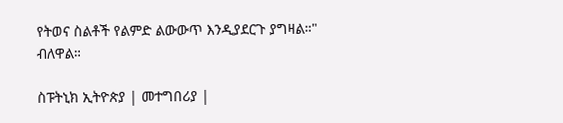የትወና ስልቶች የልምድ ልውውጥ እንዲያደርጉ ያግዛል።" ብለዋል።

ስፑትኒክ ኢትዮጵያ | መተግበሪያ |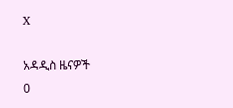X

አዳዲስ ዜናዎች
0